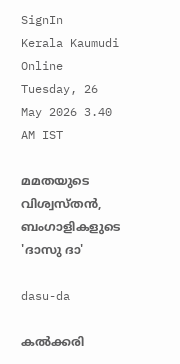SignIn
Kerala Kaumudi Online
Tuesday, 26 May 2026 3.40 AM IST

മമതയുടെ വിശ്വസ്തൻ, ബംഗാളികളുടെ 'ദാസു ദാ'

dasu-da

കൽക്കരി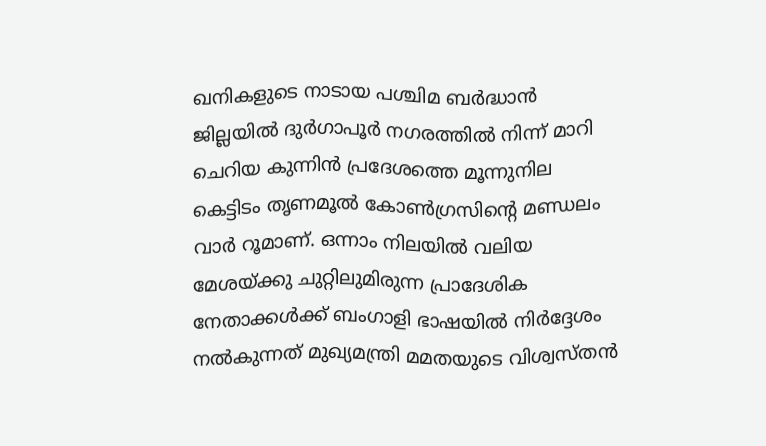ഖനികളുടെ നാടായ പശ്ചിമ ബർദ്ധാൻ ജില്ലയിൽ ദുർഗാപൂർ നഗരത്തിൽ നിന്ന് മാറി ചെറിയ കുന്നിൻ പ്രദേശത്തെ മൂന്നുനില കെട്ടിടം തൃണമൂൽ കോൺഗ്രസിന്റെ മണ്ഡലം വാർ റൂമാണ്. ഒന്നാം നിലയിൽ വലിയ മേശയ്‌ക്കു ചുറ്റിലുമിരുന്ന പ്രാദേശിക നേതാക്കൾക്ക് ബംഗാളി ഭാഷയിൽ നിർദ്ദേശം നൽകുന്നത് മുഖ്യമന്ത്രി മമതയുടെ വിശ്വസ്‌തൻ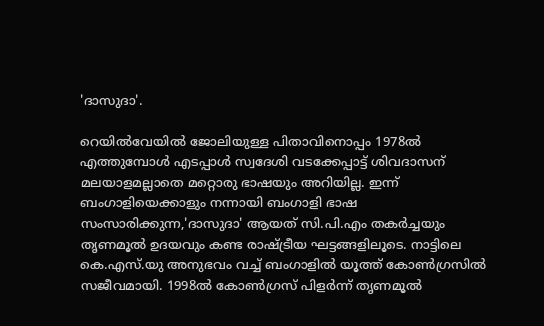'ദാസുദാ'.

റെയിൽവേയിൽ ജോലിയുള്ള പിതാവിനൊപ്പം 1978ൽ എത്തുമ്പോൾ എടപ്പാൾ സ്വദേശി വടക്കേപ്പാട്ട് ശിവദാസന് മലയാളമല്ലാതെ മറ്റൊരു ഭാഷയും അറിയില്ല. ഇന്ന് ബംഗാളിയെക്കാളും നന്നായി ബംഗാളി ഭാഷ സംസാരിക്കുന്ന,'ദാസുദാ' ആയത് സി.പി.എം തകർച്ചയും തൃണമൂൽ ഉദയവും കണ്ട രാഷ്‌ട്രീയ ഘട്ടങ്ങളിലൂടെ. നാട്ടിലെ കെ.എസ്.യു അനുഭവം വച്ച് ബംഗാളിൽ യൂത്ത് കോൺഗ്രസിൽ സജീവമായി. 1998ൽ കോൺഗ്രസ് പിളർന്ന് തൃണമൂൽ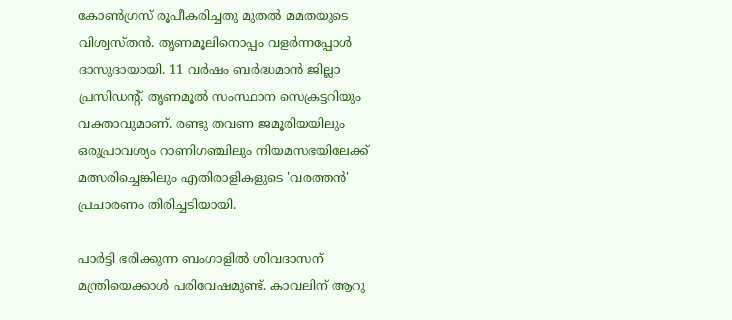കോൺഗ്രസ് രൂപീകരിച്ചതു മുതൽ മമതയുടെ വിശ്വസ്തൻ. തൃണമൂലിനൊപ്പം വളർന്നപ്പോൾ ദാസുദായായി. 11 വർഷം ബർദ്ധമാൻ ജില്ലാ പ്രസിഡന്റ്. തൃണമൂൽ സംസ്ഥാന സെക്രട്ടറിയും വക്താവുമാണ്. രണ്ടു തവണ ജമൂരിയയിലും ഒരുപ്രാവശ്യം റാണിഗഞ്ചിലും നിയമസഭയിലേക്ക് മത്സരിച്ചെങ്കിലും എതിരാളികളുടെ 'വരത്തൻ' പ്രചാരണം തിരിച്ചടിയായി.

പാർട്ടി ഭരിക്കുന്ന ബംഗാളിൽ ശിവദാസന് മന്ത്രിയെക്കാൾ പരിവേഷമുണ്ട്. കാവലിന് ആറു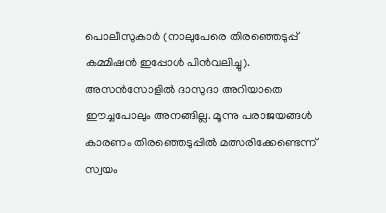പൊലീസുകാർ (നാലുപേരെ തിരഞ്ഞെടുപ്പ് കമ്മിഷൻ ഇപ്പോൾ പിൻവലിച്ചു). അസൻസോളിൽ ദാസുദാ അറിയാതെ ഈച്ചപോലും അനങ്ങില്ല. മൂന്നു പരാജയങ്ങൾ കാരണം തിരഞ്ഞെടുപ്പിൽ മത്സരിക്കേണ്ടെന്ന് സ്വയം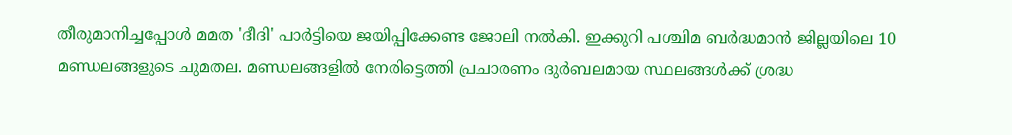തീരുമാനിച്ചപ്പോൾ മമത 'ദീദി' പാർട്ടിയെ ജയിപ്പിക്കേണ്ട ജോലി നൽകി. ഇക്കുറി പശ്ചിമ ബർദ്ധമാൻ ജില്ലയിലെ 10 മണ്ഡലങ്ങളുടെ ചുമതല. മണ്ഡലങ്ങളിൽ നേരിട്ടെത്തി പ്രചാരണം ദുർബലമായ സ്ഥലങ്ങൾക്ക് ശ്രദ്ധ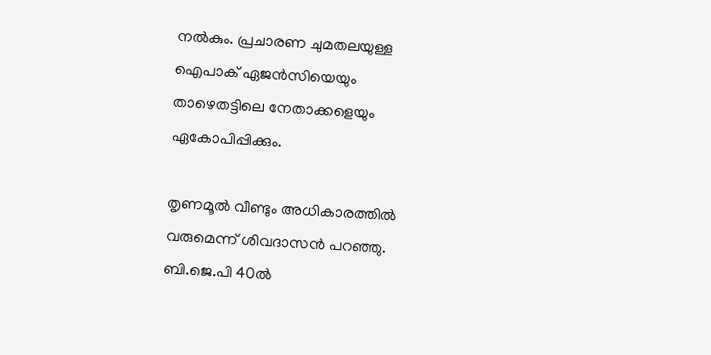നൽകും. പ്രചാരണ ചുമതലയുള്ള ഐപാക് ഏജൻസിയെയും താഴെതട്ടിലെ നേതാക്കളെയും ഏകോപിപ്പിക്കും.

തൃണമൂൽ വീണ്ടും അധികാരത്തിൽ വരുമെന്ന് ശിവദാസൻ പറഞ്ഞു. ബി.ജെ.പി 40ൽ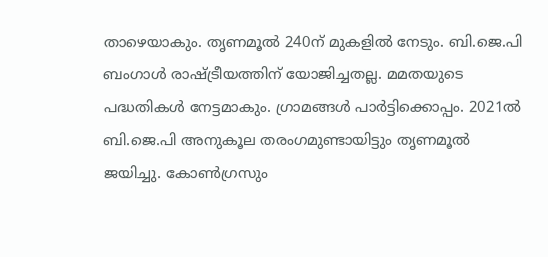താഴെയാകും. തൃണമൂൽ 240ന് മുകളിൽ നേടും. ബി.ജെ.പി ബംഗാൾ രാഷ്‌ട്രീയത്തിന് യോജിച്ചതല്ല. മമതയുടെ പദ്ധതികൾ നേട്ടമാകും. ഗ്രാമങ്ങൾ പാർട്ടിക്കൊപ്പം. 2021ൽ ബി.ജെ.പി അനുകൂല തരംഗമുണ്ടായിട്ടും തൃണമൂൽ ജയിച്ചു. കോൺഗ്രസും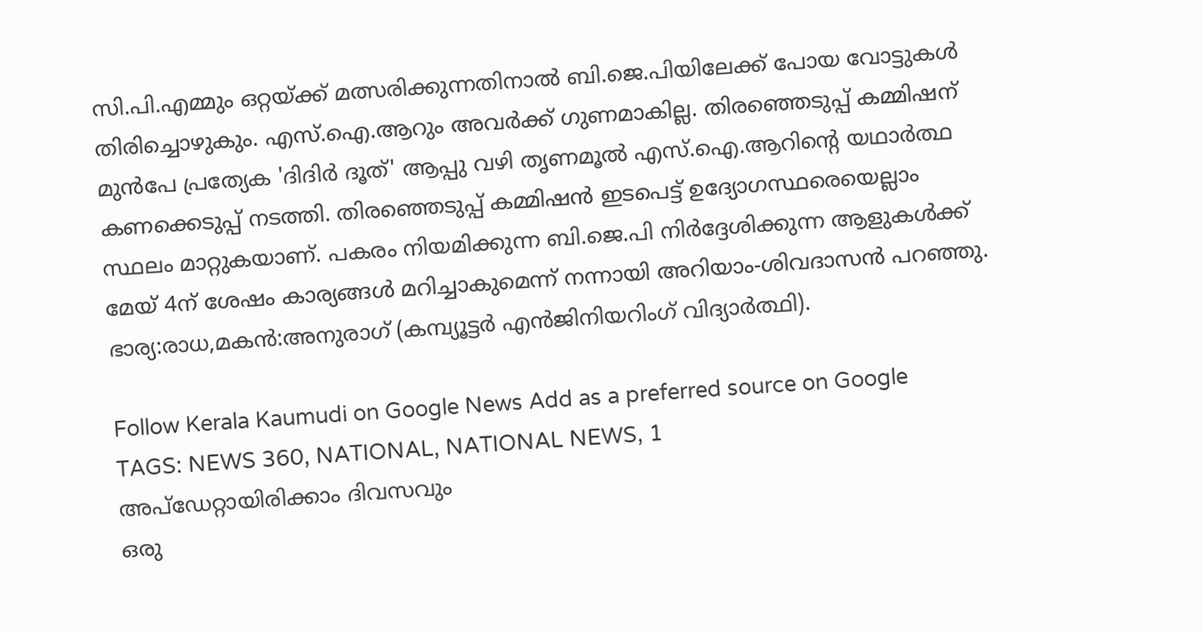സി.പി.എമ്മും ഒറ്റയ്‌ക്ക് മത്സരിക്കുന്നതിനാൽ ബി.ജെ.പിയിലേക്ക് പോയ വോട്ടുകൾ തിരിച്ചൊഴുകും. എസ്.ഐ.ആറും അവർക്ക് ഗുണമാകില്ല. തിരഞ്ഞെടുപ്പ് കമ്മിഷന് മുൻപേ പ്രത്യേക 'ദിദിർ ദൂത്' ആപ്പു വഴി തൃണമൂൽ എസ്.ഐ.ആറിന്റെ യഥാർത്ഥ കണക്കെടുപ്പ് നടത്തി. തിരഞ്ഞെടുപ്പ് കമ്മിഷൻ ഇടപെട്ട് ഉദ്യോഗസ്ഥരെയെല്ലാം സ്ഥലം മാറ്റുകയാണ്. പകരം നിയമിക്കുന്ന ബി.ജെ.പി നിർദ്ദേശിക്കുന്ന ആളുകൾക്ക് മേയ് 4ന് ശേഷം കാര്യങ്ങൾ മറിച്ചാകുമെന്ന് നന്നായി അറിയാം-ശിവദാസൻ പറഞ്ഞു. ഭാര്യ:രാധ,മകൻ:അനുരാഗ് (കമ്പ്യൂട്ടർ എൻജിനിയറിംഗ് വിദ്യാർത്ഥി).

Follow Kerala Kaumudi on Google News Add as a preferred source on Google
TAGS: NEWS 360, NATIONAL, NATIONAL NEWS, 1
അപ്ഡേറ്റായിരിക്കാം ദിവസവും
ഒരു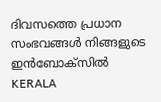ദിവസത്തെ പ്രധാന സംഭവങ്ങൾ നിങ്ങളുടെ ഇൻബോക്സിൽ
KERALA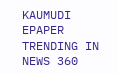KAUMUDI EPAPER
TRENDING IN NEWS 360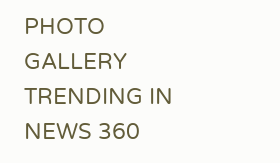PHOTO GALLERY
TRENDING IN NEWS 360